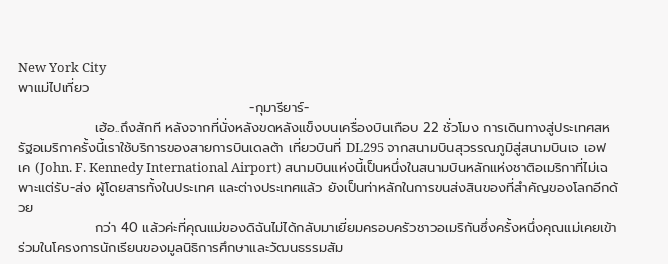New York City
พาแม่ไปเที่ยว
                                                -กุมารียาร์-
                เฮ้อ..ถึงสักที หลังจากที่นั่งหลังขดหลังแข็งบนเครื่องบินเกือบ 22 ชั่วโมง การเดินทางสู่ประเทศสหรัฐอเมริกาครั้งนี้เราใช้บริการของสายการบินเดลต้า เที่ยวบินที่ DL295 จากสนามบินสุวรรณภูมิสู่สนามบินเจ เอฟ เค (John. F. Kennedy International Airport) สนามบินแห่งนี้เป็นหนึ่งในสนามบินหลักแห่งชาติอเมริกาที่ไม่เฉพาะแต่รับ-ส่ง ผู้โดยสารทั้งในประเทศ และต่างประเทศแล้ว ยังเป็นท่าหลักในการขนส่งสินของที่สำคัญของโลกอีกด้วย
                กว่า 40 แล้วค่ะที่คุณแม่ของดิฉันไม่ได้กลับมาเยี่ยมครอบครัวชาวอเมริกันซึ่งครั้งหนึ่งคุณแม่เคยเข้าร่วมในโครงการนักเรียนของมูลนิธิการศึกษาและวัฒนธรรมสัม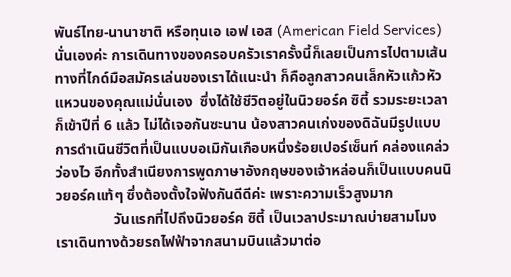พันธ์ไทย-นานาชาติ หรือทุนเอ เอฟ เอส (American Field Services) นั่นเองค่ะ การเดินทางของครอบครัวเราครั้งนี้ก็เลยเป็นการไปตามเส้นทางที่ไกด์มือสมัครเล่นของเราได้แนะนำ ก็คือลูกสาวคนเล็กหัวแก้วหัวแหวนของคุณแม่นั่นเอง  ซึ่งได้ใช้ชีวิตอยู่ในนิวยอร์ค ซิตี้ รวมระยะเวลาก็เข้าปีที่ 6 แล้ว ไม่ได้เจอกันซะนาน น้องสาวคนเก่งของดิฉันมีรูปแบบการดำเนินชีวิตที่เป็นแบบอเมิกันเกือบหนึ่งร้อยเปอร์เซ็นท์ คล่องแคล่ว ว่องไว อีกทั้งสำเนียงการพูดภาษาอังกฤษของเจ้าหล่อนก็เป็นแบบคนนิวยอร์คแท้ๆ ซึ่งต้องตั้งใจฟังกันดีดีค่ะ เพราะความเร็วสูงมาก
                วันแรกที่ไปถึงนิวยอร์ค ซิตี้ เป็นเวลาประมาณบ่ายสามโมง เราเดินทางด้วยรถไฟฟ้าจากสนามบินแล้วมาต่อ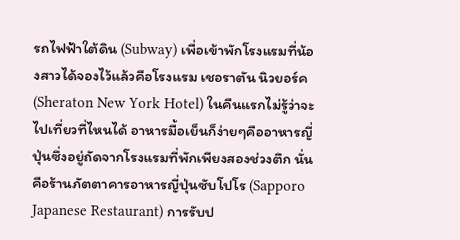รถไฟฟ้าใต้ดิน (Subway) เพื่อเข้าพักโรงแรมที่น้องสาวได้จองไว้แล้วคือโรงแรม เชอราตัน นิวยอร์ค  (Sheraton New York Hotel) ในคืนแรกไม่รู้ว่าจะไปเที่ยวที่ไหนได้ อาหารมื้อเย็นก็ง่ายๆคืออาหารญี่ปุ่นซึ่งอยู่ถัดจากโรงแรมที่พักเพียงสองช่วงตึก นั่นคือร้านภัตตาคารอาหารญี่ปุ่นซับโปโร (Sapporo Japanese Restaurant) การรับป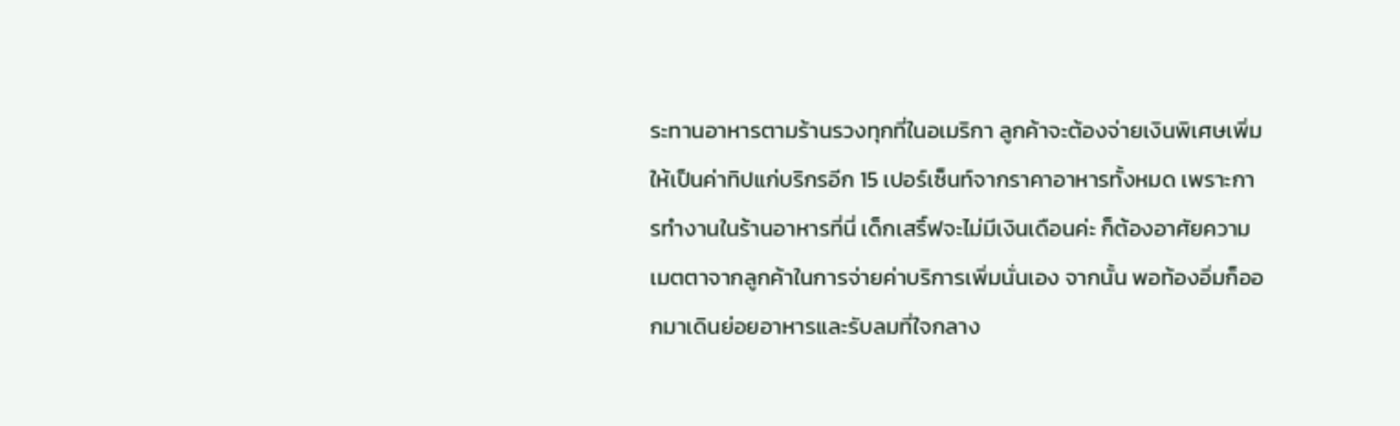ระทานอาหารตามร้านรวงทุกที่ในอเมริกา ลูกค้าจะต้องจ่ายเงินพิเศษเพิ่มให้เป็นค่าทิปแก่บริกรอีก 15 เปอร์เซ็นท์จากราคาอาหารทั้งหมด เพราะการทำงานในร้านอาหารที่นี่ เด็กเสริ์ฟจะไม่มีเงินเดือนค่ะ ก็ต้องอาศัยความเมตตาจากลูกค้าในการจ่ายค่าบริการเพิ่มนั่นเอง จากนั้น พอท้องอิ่มก็ออกมาเดินย่อยอาหารและรับลมที่ใจกลาง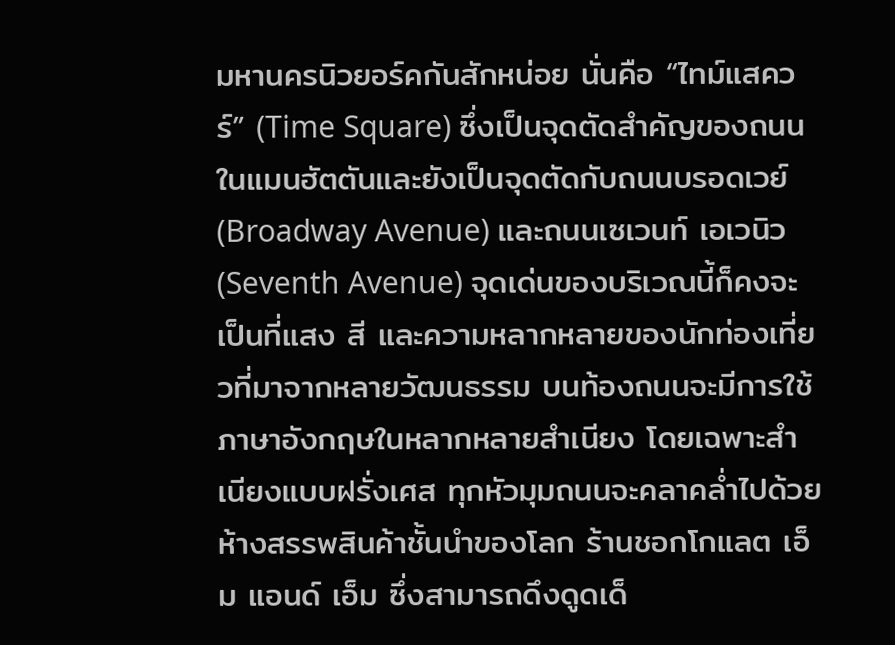มหานครนิวยอร์คกันสักหน่อย นั่นคือ “ไทม์แสควร์” (Time Square) ซึ่งเป็นจุดตัดสำคัญของถนนในแมนฮัตตันและยังเป็นจุดตัดกับถนนบรอดเวย์ (Broadway Avenue) และถนนเซเวนท์ เอเวนิว (Seventh Avenue) จุดเด่นของบริเวณนี้ก็คงจะเป็นที่แสง สี และความหลากหลายของนักท่องเที่ยวที่มาจากหลายวัฒนธรรม บนท้องถนนจะมีการใช้ภาษาอังกฤษในหลากหลายสำเนียง โดยเฉพาะสำเนียงแบบฝรั่งเศส ทุกหัวมุมถนนจะคลาคล่ำไปด้วยห้างสรรพสินค้าชั้นนำของโลก ร้านชอกโกแลต เอ็ม แอนด์ เอ็ม ซึ่งสามารถดึงดูดเด็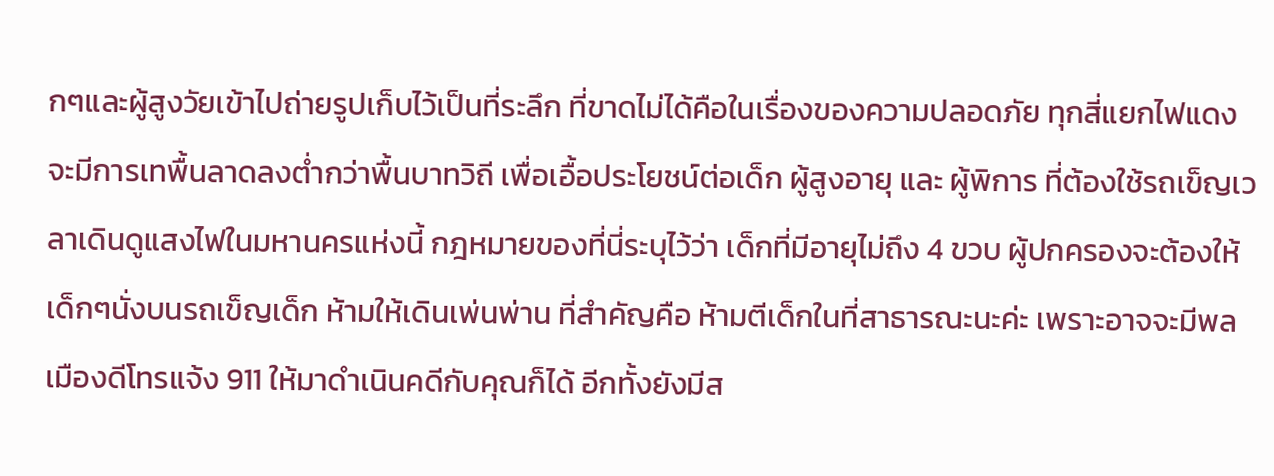กๆและผู้สูงวัยเข้าไปถ่ายรูปเก็บไว้เป็นที่ระลึก ที่ขาดไม่ได้คือในเรื่องของความปลอดภัย ทุกสี่แยกไฟแดงจะมีการเทพื้นลาดลงต่ำกว่าพื้นบาทวิถี เพื่อเอื้อประโยชน์ต่อเด็ก ผู้สูงอายุ และ ผู้พิการ ที่ต้องใช้รถเข็ญเวลาเดินดูแสงไฟในมหานครแห่งนี้ กฎหมายของที่นี่ระบุไว้ว่า เด็กที่มีอายุไม่ถึง 4 ขวบ ผู้ปกครองจะต้องให้เด็กๆนั่งบนรถเข็ญเด็ก ห้ามให้เดินเพ่นพ่าน ที่สำคัญคือ ห้ามตีเด็กในที่สาธารณะนะค่ะ เพราะอาจจะมีพลเมืองดีโทรแจ้ง 911 ให้มาดำเนินคดีกับคุณก็ได้ อีกทั้งยังมีส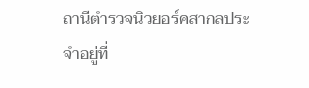ถานีตำรวจนิวยอร์คสากลประจำอยู่ที่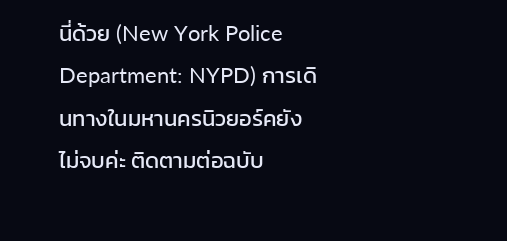นี่ด้วย (New York Police Department: NYPD) การเดินทางในมหานครนิวยอร์คยังไม่จบค่ะ ติดตามต่อฉบับ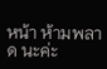หน้า ห้ามพลาด นะค่ะ